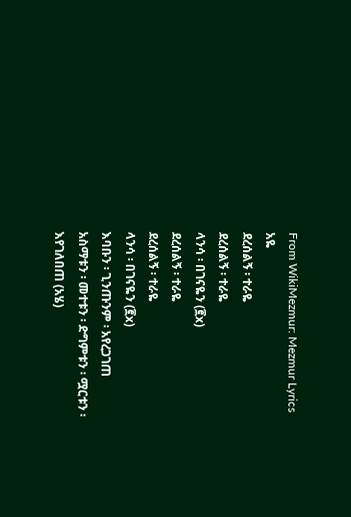From WikiMezmur: Mezmur Lyrics
አዬ
ደረሰልኝ ፡ ተራዬ
ደረሰልኝ ፡ ተራዬ
ላንሳ ፡ በገናዬን (፪x)
ደረሰልኝ ፡ ተራዬ
ደረሰልኝ ፡ ተራዬ
ላንሳ ፡ በገናዬን (፪x)
እባቡን ፡ ጊንጡንም ፡ አየረጋገጠ
አስማቱን ፡ መተቱን ፡ ድግምቱን ፡ ሟርቱን ፡ እየገለበጠ (አሄ)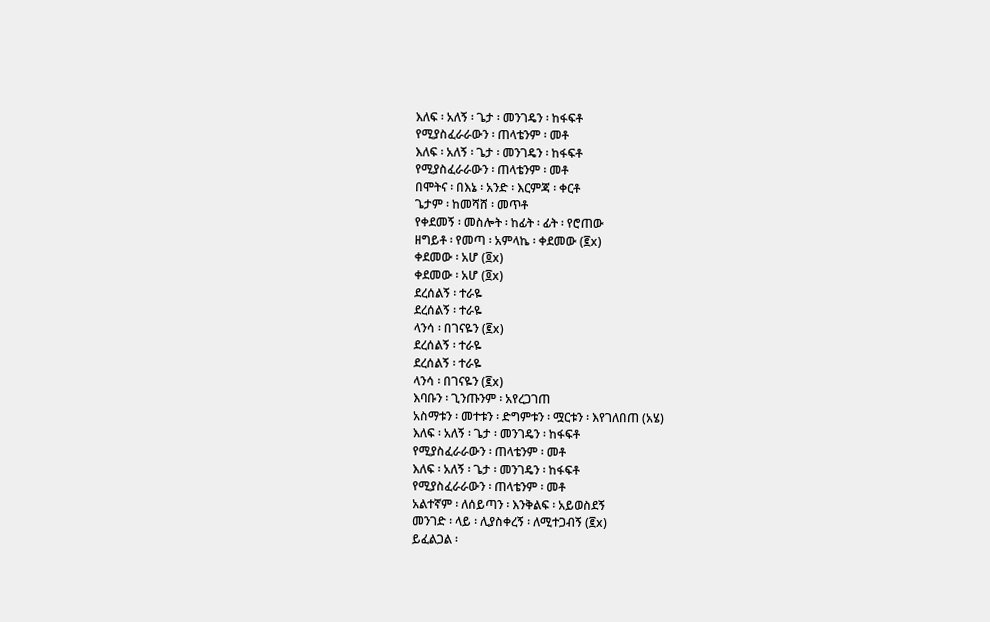እለፍ ፡ አለኝ ፡ ጌታ ፡ መንገዴን ፡ ከፋፍቶ
የሚያስፈራራውን ፡ ጠላቴንም ፡ መቶ
እለፍ ፡ አለኝ ፡ ጌታ ፡ መንገዴን ፡ ከፋፍቶ
የሚያስፈራራውን ፡ ጠላቴንም ፡ መቶ
በሞትና ፡ በእኔ ፡ አንድ ፡ እርምጃ ፡ ቀርቶ
ጌታም ፡ ከመሻሸ ፡ መጥቶ
የቀደመኝ ፡ መስሎት ፡ ከፊት ፡ ፊት ፡ የሮጠው
ዘግይቶ ፡ የመጣ ፡ አምላኬ ፡ ቀደመው (፪x)
ቀደመው ፡ አሆ (፬x)
ቀደመው ፡ አሆ (፬x)
ደረሰልኝ ፡ ተራዬ
ደረሰልኝ ፡ ተራዬ
ላንሳ ፡ በገናዬን (፪x)
ደረሰልኝ ፡ ተራዬ
ደረሰልኝ ፡ ተራዬ
ላንሳ ፡ በገናዬን (፪x)
እባቡን ፡ ጊንጡንም ፡ አየረጋገጠ
አስማቱን ፡ መተቱን ፡ ድግምቱን ፡ ሟርቱን ፡ እየገለበጠ (አሄ)
እለፍ ፡ አለኝ ፡ ጌታ ፡ መንገዴን ፡ ከፋፍቶ
የሚያስፈራራውን ፡ ጠላቴንም ፡ መቶ
እለፍ ፡ አለኝ ፡ ጌታ ፡ መንገዴን ፡ ከፋፍቶ
የሚያስፈራራውን ፡ ጠላቴንም ፡ መቶ
አልተኛም ፡ ለሰይጣን ፡ እንቅልፍ ፡ አይወስደኝ
መንገድ ፡ ላይ ፡ ሊያስቀረኝ ፡ ለሚተጋብኝ (፪x)
ይፈልጋል ፡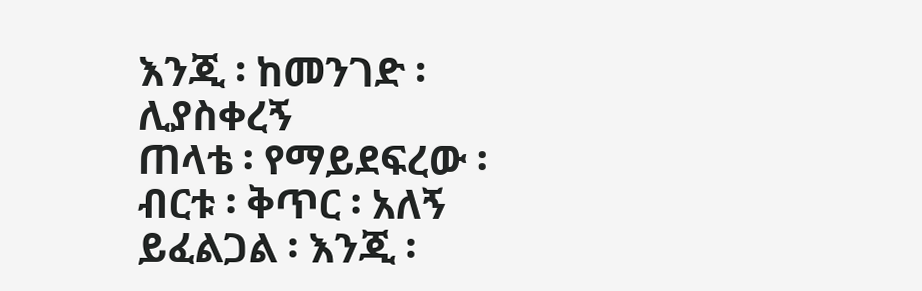እንጂ ፡ ከመንገድ ፡ ሊያስቀረኝ
ጠላቴ ፡ የማይደፍረው ፡ ብርቱ ፡ ቅጥር ፡ አለኝ
ይፈልጋል ፡ እንጂ ፡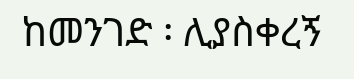ከመንገድ ፡ ሊያስቀረኝ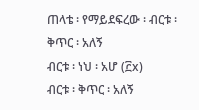ጠላቴ ፡ የማይደፍረው ፡ ብርቱ ፡ ቅጥር ፡ አለኝ
ብርቱ ፡ ነህ ፡ አሆ (፫x)
ብርቱ ፡ ቅጥር ፡ አለኝ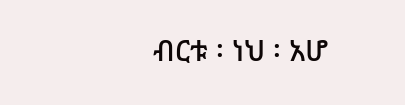ብርቱ ፡ ነህ ፡ አሆ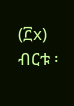(፫x)
ብርቱ ፡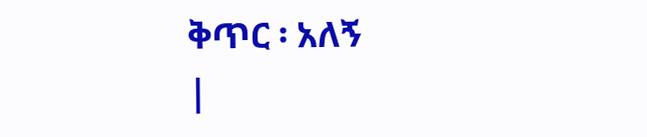ቅጥር ፡ አለኝ
|